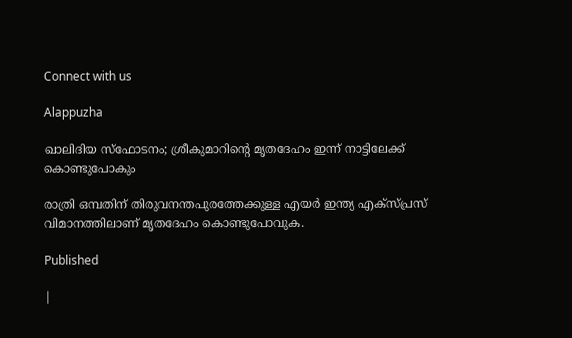Connect with us

Alappuzha

ഖാലിദിയ സ്‌ഫോടനം; ശ്രീകുമാറിന്റെ മൃതദേഹം ഇന്ന് നാട്ടിലേക്ക് കൊണ്ടുപോകും

രാത്രി ഒമ്പതിന് തിരുവനന്തപുരത്തേക്കുള്ള എയര്‍ ഇന്ത്യ എക്‌സ്പ്രസ് വിമാനത്തിലാണ് മൃതദേഹം കൊണ്ടുപോവുക.

Published

|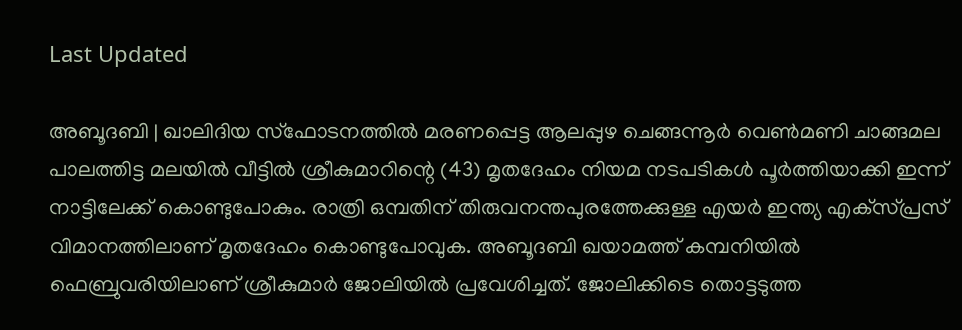Last Updated

അബൂദബി | ഖാലിദിയ സ്ഫോടനത്തില്‍ മരണപ്പെട്ട ആലപ്പുഴ ചെങ്ങന്നൂര്‍ വെണ്‍മണി ചാങ്ങമല പാലത്തിട്ട മലയില്‍ വീട്ടില്‍ ശ്രീകുമാറിന്റെ (43) മൃതദേഹം നിയമ നടപടികള്‍ പൂര്‍ത്തിയാക്കി ഇന്ന് നാട്ടിലേക്ക് കൊണ്ടുപോകും. രാത്രി ഒമ്പതിന് തിരുവനന്തപുരത്തേക്കുള്ള എയര്‍ ഇന്ത്യ എക്‌സ്പ്രസ് വിമാനത്തിലാണ് മൃതദേഹം കൊണ്ടുപോവുക. അബൂദബി ഖയാമത്ത് കമ്പനിയില്‍ ഫെബ്രുവരിയിലാണ് ശ്രീകുമാര്‍ ജോലിയില്‍ പ്രവേശിച്ചത്. ജോലിക്കിടെ തൊട്ടടുത്ത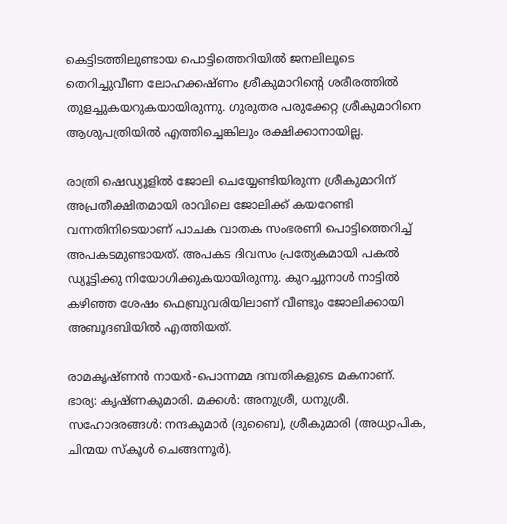കെട്ടിടത്തിലുണ്ടായ പൊട്ടിത്തെറിയില്‍ ജനലിലൂടെ തെറിച്ചുവീണ ലോഹക്കഷ്ണം ശ്രീകുമാറിന്റെ ശരീരത്തില്‍ തുളച്ചുകയറുകയായിരുന്നു. ഗുരുതര പരുക്കേറ്റ ശ്രീകുമാറിനെ ആശുപത്രിയില്‍ എത്തിച്ചെങ്കിലും രക്ഷിക്കാനായില്ല.

രാത്രി ഷെഡ്യൂളില്‍ ജോലി ചെയ്യേണ്ടിയിരുന്ന ശ്രീകുമാറിന് അപ്രതീക്ഷിതമായി രാവിലെ ജോലിക്ക് കയറേണ്ടി വന്നതിനിടെയാണ് പാചക വാതക സംഭരണി പൊട്ടിത്തെറിച്ച് അപകടമുണ്ടായത്. അപകട ദിവസം പ്രത്യേകമായി പകല്‍ ഡ്യൂട്ടിക്കു നിയോഗിക്കുകയായിരുന്നു. കുറച്ചുനാള്‍ നാട്ടില്‍ കഴിഞ്ഞ ശേഷം ഫെബ്രുവരിയിലാണ് വീണ്ടും ജോലിക്കായി അബൂദബിയില്‍ എത്തിയത്.

രാമകൃഷ്ണന്‍ നായര്‍-പൊന്നമ്മ ദമ്പതികളുടെ മകനാണ്. ഭാര്യ: കൃഷ്ണകുമാരി. മക്കള്‍: അനുശ്രീ, ധനുശ്രീ. സഹോദരങ്ങള്‍: നന്ദകുമാര്‍ (ദുബൈ), ശ്രീകുമാരി (അധ്യാപിക, ചിന്മയ സ്‌കൂള്‍ ചെങ്ങന്നൂര്‍).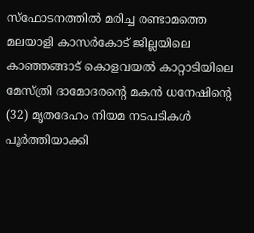സ്ഫോടനത്തില്‍ മരിച്ച രണ്ടാമത്തെ മലയാളി കാസര്‍കോട് ജില്ലയിലെ കാഞ്ഞങ്ങാട് കൊളവയല്‍ കാറ്റാടിയിലെ മേസ്ത്രി ദാമോദരന്റെ മകന്‍ ധനേഷിന്റെ (32) മൃതദേഹം നിയമ നടപടികള്‍ പൂര്‍ത്തിയാക്കി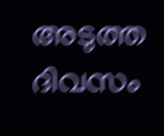അടുത്ത ദിവസം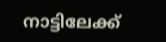നാട്ടിലേക്ക്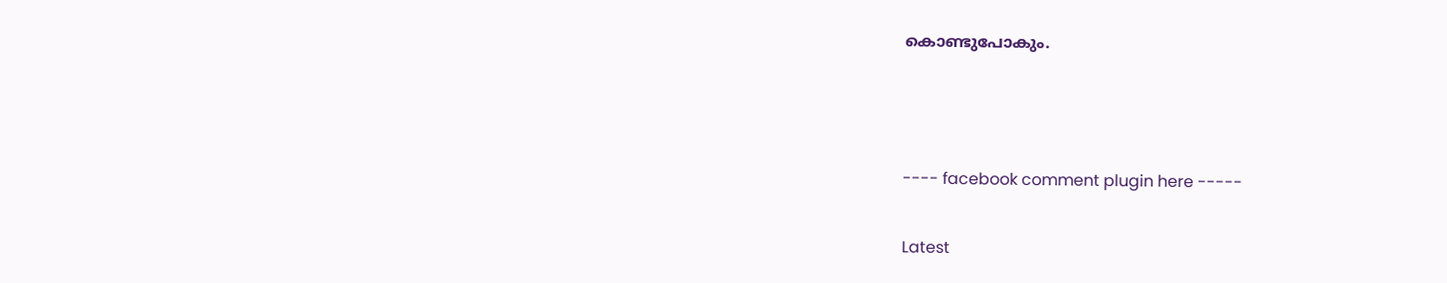കൊണ്ടുപോകും.



---- facebook comment plugin here -----

Latest